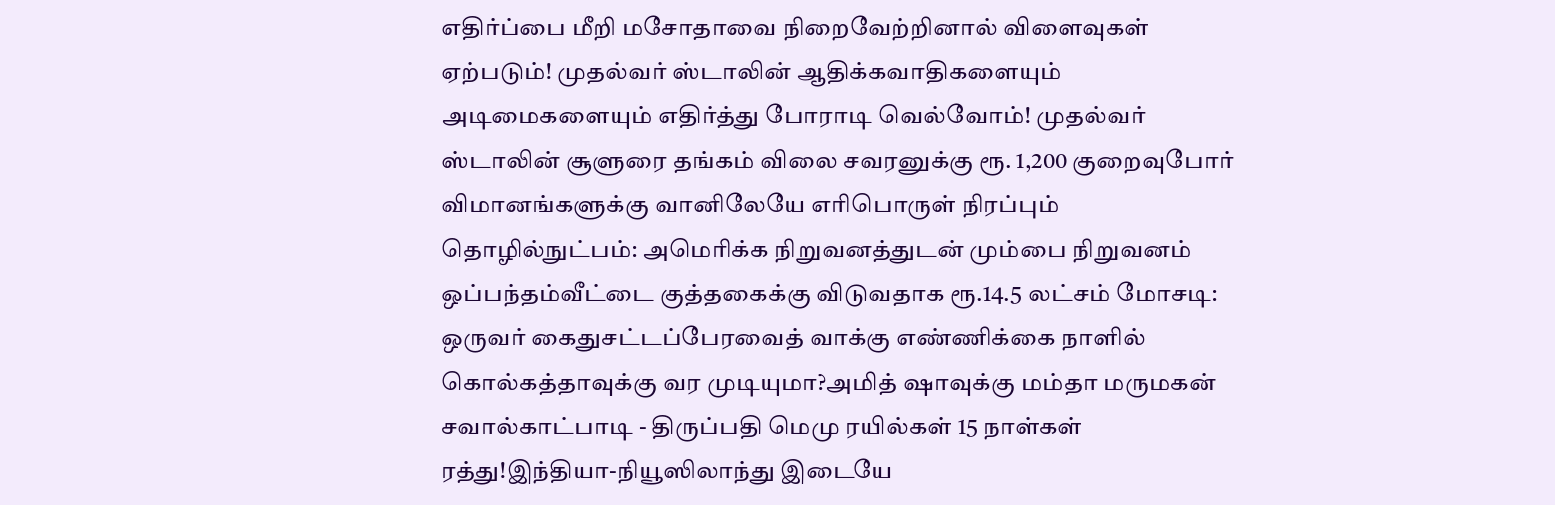எதிர்ப்பை மீறி மசோதாவை நிறைவேற்றினால் விளைவுகள் ஏற்படும்! முதல்வர் ஸ்டாலின் ஆதிக்கவாதிகளையும் அடிமைகளையும் எதிர்த்து போராடி வெல்வோம்! முதல்வர் ஸ்டாலின் சூளுரை தங்கம் விலை சவரனுக்கு ரூ. 1,200 குறைவுபோர் விமானங்களுக்கு வானிலேயே எரிபொருள் நிரப்பும் தொழில்நுட்பம்: அமெரிக்க நிறுவனத்துடன் மும்பை நிறுவனம் ஒப்பந்தம்வீட்டை குத்தகைக்கு விடுவதாக ரூ.14.5 லட்சம் மோசடி: ஒருவர் கைதுசட்டப்பேரவைத் வாக்கு எண்ணிக்கை நாளில் கொல்கத்தாவுக்கு வர முடியுமா?அமித் ஷாவுக்கு மம்தா மருமகன் சவால்காட்பாடி - திருப்பதி மெமு ரயில்கள் 15 நாள்கள் ரத்து!இந்தியா-நியூஸிலாந்து இடையே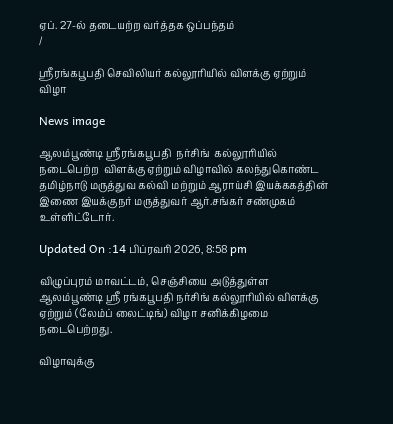ஏப். 27-ல் தடையற்ற வர்த்தக ஒப்பந்தம்
/

ஸ்ரீரங்கபூபதி செவிலியர் கல்லூரியில் விளக்கு ஏற்றும் விழா

News image

ஆலம்பூண்டி ஸ்ரீரங்கபூபதி  நர்சிங்  கல்லூரியில்  நடைபெற்ற  விளக்கு ஏற்றும் விழாவில் கலந்துகொண்ட தமிழ்நாடு மருத்துவ கல்வி மற்றும் ஆராய்சி இயக்ககத்தின் இணை இயக்குநர் மருத்துவர் ஆர்.சங்கர் சண்முகம் உள்ளிட்டோர்.

Updated On :14 பிப்ரவரி 2026, 8:58 pm

விழுப்புரம் மாவட்டம், செஞ்சியை அடுத்துள்ள ஆலம்பூண்டி ஸ்ரீ ரங்கபூபதி நர்சிங் கல்லூரியில் விளக்கு ஏற்றும் (லேம்ப் லைட்டிங்) விழா சனிக்கிழமை நடைபெற்றது.

விழாவுக்கு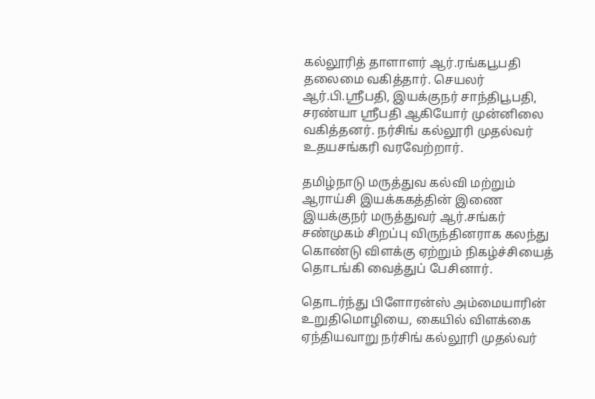கல்லூரித் தாளாளர் ஆர்.ரங்கபூபதி தலைமை வகித்தார். செயலர் ஆர்.பி.ஸ்ரீபதி, இயக்குநர் சாந்திபூபதி, சரண்யா ஸ்ரீபதி ஆகியோர் முன்னிலை வகித்தனர். நர்சிங் கல்லூரி முதல்வர் உதயசங்கரி வரவேற்றார்.

தமிழ்நாடு மருத்துவ கல்வி மற்றும் ஆராய்சி இயக்ககத்தின் இணை இயக்குநர் மருத்துவர் ஆர்.சங்கர் சண்முகம் சிறப்பு விருந்தினராக கலந்து கொண்டு விளக்கு ஏற்றும் நிகழ்ச்சியைத் தொடங்கி வைத்துப் பேசினார்.

தொடர்ந்து பிளோரன்ஸ் அம்மையாரின் உறுதிமொழியை, கையில் விளக்கை ஏந்தியவாறு நர்சிங் கல்லூரி முதல்வர்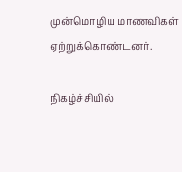முன்மொழிய மாணவிகள் ஏற்றுக்கொண்டனர்.

நிகழ்ச்சியில்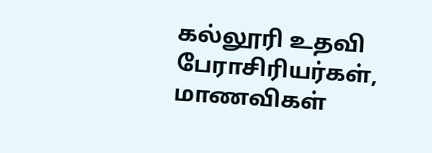கல்லூரி உதவி பேராசிரியர்கள், மாணவிகள்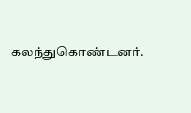கலந்துகொண்டனர்.